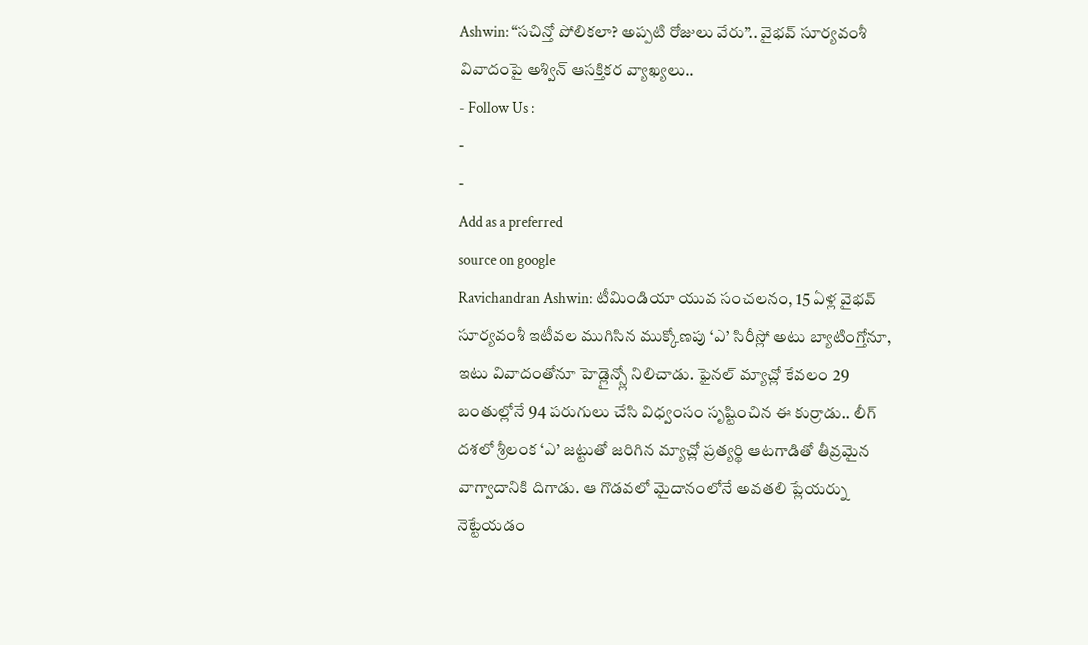Ashwin: “సచిన్తో పోలికలా? అప్పటి రోజులు వేరు”.. వైభవ్ సూర్యవంశీ వివాదంపై అశ్విన్ ఆసక్తికర వ్యాఖ్యలు..
- Follow Us :
-
-
Add as a preferred
source on google
Ravichandran Ashwin: టీమిండియా యువ సంచలనం, 15 ఏళ్ల వైభవ్ సూర్యవంశీ ఇటీవల ముగిసిన ముక్కోణపు ‘ఎ’ సిరీస్లో అటు బ్యాటింగ్తోనూ, ఇటు వివాదంతోనూ హెడ్లైన్స్లో నిలిచాడు. ఫైనల్ మ్యాచ్లో కేవలం 29 బంతుల్లోనే 94 పరుగులు చేసి విధ్వంసం సృష్టించిన ఈ కుర్రాడు.. లీగ్ దశలో శ్రీలంక ‘ఎ’ జట్టుతో జరిగిన మ్యాచ్లో ప్రత్యర్థి ఆటగాడితో తీవ్రమైన వాగ్వాదానికి దిగాడు. ఆ గొడవలో మైదానంలోనే అవతలి ప్లేయర్ను నెట్టేయడం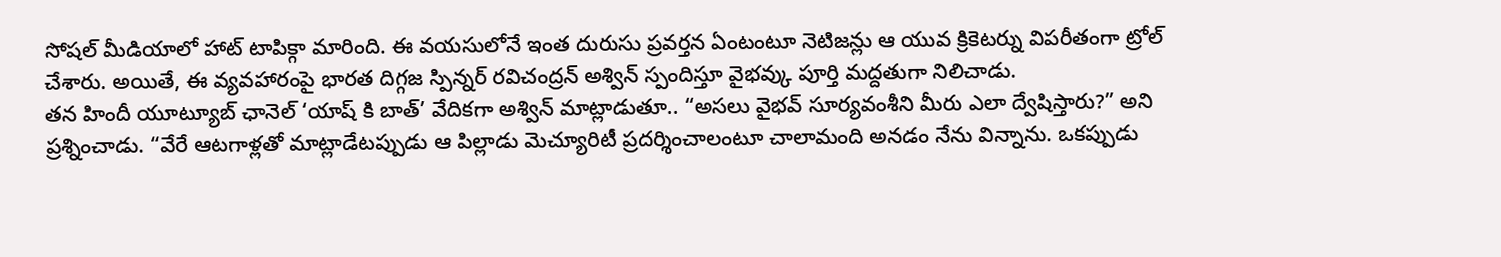సోషల్ మీడియాలో హాట్ టాపిక్గా మారింది. ఈ వయసులోనే ఇంత దురుసు ప్రవర్తన ఏంటంటూ నెటిజన్లు ఆ యువ క్రికెటర్ను విపరీతంగా ట్రోల్ చేశారు. అయితే, ఈ వ్యవహారంపై భారత దిగ్గజ స్పిన్నర్ రవిచంద్రన్ అశ్విన్ స్పందిస్తూ వైభవ్కు పూర్తి మద్దతుగా నిలిచాడు.
తన హిందీ యూట్యూబ్ ఛానెల్ ‘యాష్ కి బాత్’ వేదికగా అశ్విన్ మాట్లాడుతూ.. “అసలు వైభవ్ సూర్యవంశీని మీరు ఎలా ద్వేషిస్తారు?” అని ప్రశ్నించాడు. “వేరే ఆటగాళ్లతో మాట్లాడేటప్పుడు ఆ పిల్లాడు మెచ్యూరిటీ ప్రదర్శించాలంటూ చాలామంది అనడం నేను విన్నాను. ఒకప్పుడు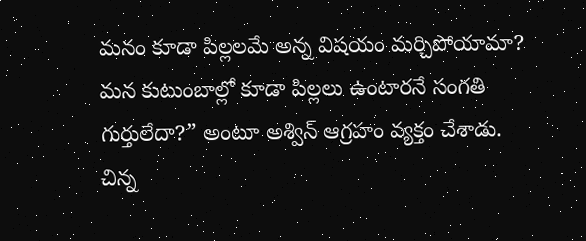మనం కూడా పిల్లలమే అన్న విషయం మర్చిపోయామా? మన కుటుంబాల్లో కూడా పిల్లలు ఉంటారనే సంగతి గుర్తులేదా?” అంటూ అశ్విన్ ఆగ్రహం వ్యక్తం చేశాడు.
చిన్న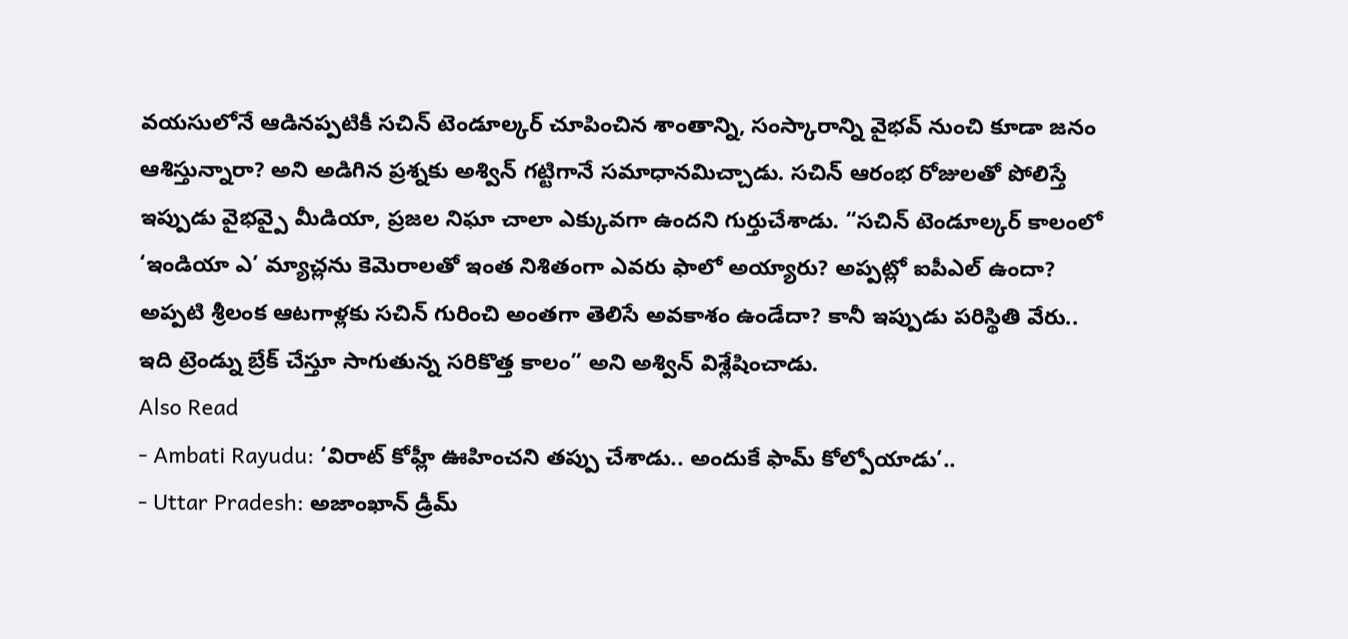వయసులోనే ఆడినప్పటికీ సచిన్ టెండూల్కర్ చూపించిన శాంతాన్ని, సంస్కారాన్ని వైభవ్ నుంచి కూడా జనం ఆశిస్తున్నారా? అని అడిగిన ప్రశ్నకు అశ్విన్ గట్టిగానే సమాధానమిచ్చాడు. సచిన్ ఆరంభ రోజులతో పోలిస్తే ఇప్పుడు వైభవ్పై మీడియా, ప్రజల నిఘా చాలా ఎక్కువగా ఉందని గుర్తుచేశాడు. “సచిన్ టెండూల్కర్ కాలంలో ‘ఇండియా ఎ’ మ్యాచ్లను కెమెరాలతో ఇంత నిశితంగా ఎవరు ఫాలో అయ్యారు? అప్పట్లో ఐపీఎల్ ఉందా? అప్పటి శ్రీలంక ఆటగాళ్లకు సచిన్ గురించి అంతగా తెలిసే అవకాశం ఉండేదా? కానీ ఇప్పుడు పరిస్థితి వేరు.. ఇది ట్రెండ్ను బ్రేక్ చేస్తూ సాగుతున్న సరికొత్త కాలం” అని అశ్విన్ విశ్లేషించాడు.
Also Read
- Ambati Rayudu: ‘విరాట్ కోహ్లీ ఊహించని తప్పు చేశాడు.. అందుకే ఫామ్ కోల్పోయాడు’..
- Uttar Pradesh: అజాంఖాన్ డ్రీమ్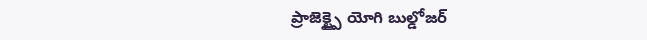ప్రాజెక్ట్పై యోగి బుల్డోజర్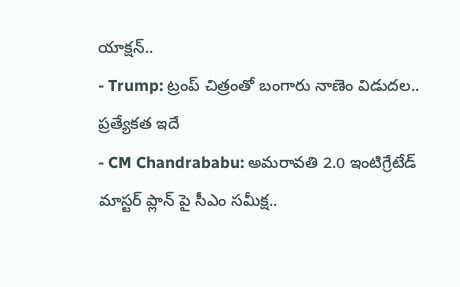యాక్షన్..
- Trump: ట్రంప్ చిత్రంతో బంగారు నాణెం విడుదల.. ప్రత్యేకత ఇదే
- CM Chandrababu: అమరావతి 2.0 ఇంటిగ్రేటేడ్ మాస్టర్ ప్లాన్ పై సీఎం సమీక్ష..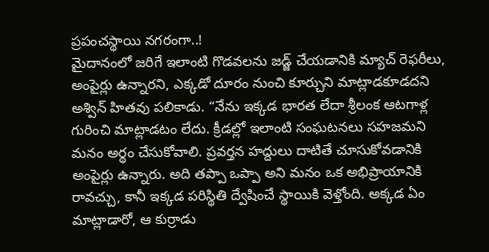ప్రపంచస్థాయి నగరంగా..!
మైదానంలో జరిగే ఇలాంటి గొడవలను జడ్జ్ చేయడానికి మ్యాచ్ రెఫరీలు, అంపైర్లు ఉన్నారని, ఎక్కడో దూరం నుంచి కూర్చుని మాట్లాడకూడదని అశ్విన్ హితవు పలికాడు. “నేను ఇక్కడ భారత లేదా శ్రీలంక ఆటగాళ్ల గురించి మాట్లాడటం లేదు. క్రీడల్లో ఇలాంటి సంఘటనలు సహజమని మనం అర్థం చేసుకోవాలి. ప్రవర్తన హద్దులు దాటితే చూసుకోవడానికి అంపైర్లు ఉన్నారు. అది తప్పా ఒప్పా అని మనం ఒక అభిప్రాయానికి రావచ్చు, కానీ ఇక్కడ పరిస్థితి ద్వేషించే స్థాయికి వెళ్తోంది. అక్కడ ఏం మాట్లాడారో, ఆ కుర్రాడు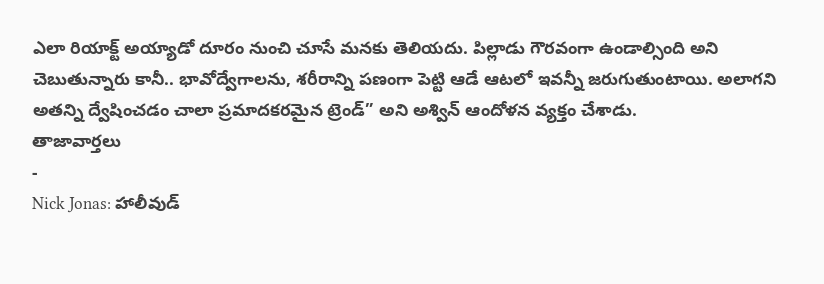ఎలా రియాక్ట్ అయ్యాడో దూరం నుంచి చూసే మనకు తెలియదు. పిల్లాడు గౌరవంగా ఉండాల్సింది అని చెబుతున్నారు కానీ.. భావోద్వేగాలను, శరీరాన్ని పణంగా పెట్టి ఆడే ఆటలో ఇవన్నీ జరుగుతుంటాయి. అలాగని అతన్ని ద్వేషించడం చాలా ప్రమాదకరమైన ట్రెండ్” అని అశ్విన్ ఆందోళన వ్యక్తం చేశాడు.
తాజావార్తలు
-
Nick Jonas: హాలీవుడ్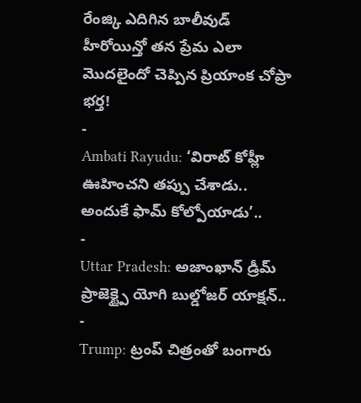రేంజ్కి ఎదిగిన బాలీవుడ్ హీరోయిన్తో తన ప్రేమ ఎలా మొదలైందో చెప్పిన ప్రియాంక చోప్రా భర్త!
-
Ambati Rayudu: ‘విరాట్ కోహ్లీ ఊహించని తప్పు చేశాడు.. అందుకే ఫామ్ కోల్పోయాడు’..
-
Uttar Pradesh: అజాంఖాన్ డ్రీమ్ ప్రాజెక్ట్పై యోగి బుల్డోజర్ యాక్షన్..
-
Trump: ట్రంప్ చిత్రంతో బంగారు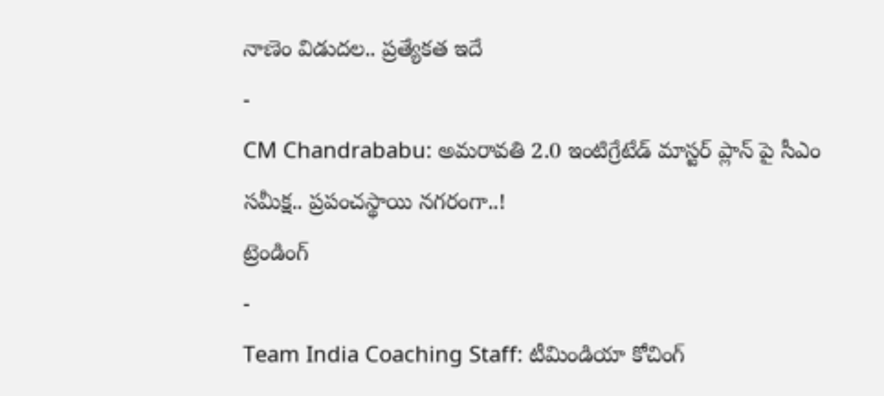నాణెం విడుదల.. ప్రత్యేకత ఇదే
-
CM Chandrababu: అమరావతి 2.0 ఇంటిగ్రేటేడ్ మాస్టర్ ప్లాన్ పై సీఎం సమీక్ష.. ప్రపంచస్థాయి నగరంగా..!
ట్రెండింగ్
-
Team India Coaching Staff: టీమిండియా కోచింగ్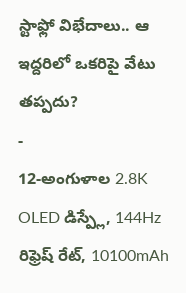స్టాఫ్లో విభేదాలు.. ఆ ఇద్దరిలో ఒకరిపై వేటు తప్పదు?
-
12-అంగుళాల 2.8K OLED డిస్ప్లే, 144Hz రిఫ్రెష్ రేట్, 10100mAh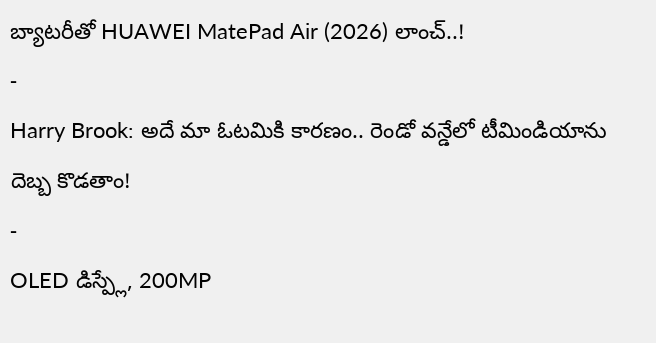బ్యాటరీతో HUAWEI MatePad Air (2026) లాంచ్..!
-
Harry Brook: అదే మా ఓటమికి కారణం.. రెండో వన్డేలో టీమిండియాను దెబ్బ కొడతాం!
-
OLED డిస్ప్లే, 200MP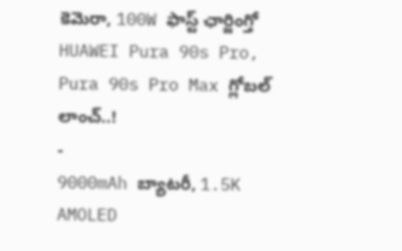కెమెరా, 100W ఫాస్ట్ ఛార్జింగ్తో HUAWEI Pura 90s Pro, Pura 90s Pro Max గ్లోబల్ లాంచ్..!
-
9000mAh బ్యాటరీ, 1.5K AMOLED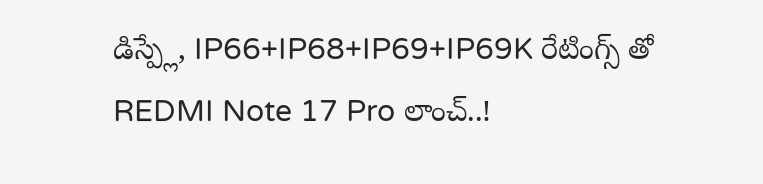డిస్ప్లే, IP66+IP68+IP69+IP69K రేటింగ్స్ తో REDMI Note 17 Pro లాంచ్..!